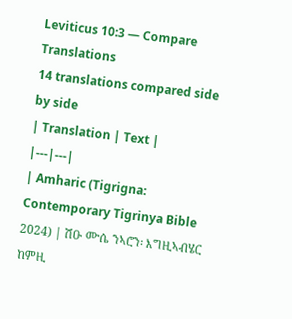Leviticus 10:3 — Compare Translations
14 translations compared side by side
| Translation | Text |
|---|---|
| Amharic (Tigrigna: Contemporary Tigrinya Bible 2024) | ሽዑ ሙሴ ንኣሮን፡ እግዚኣብሄር ከምዚ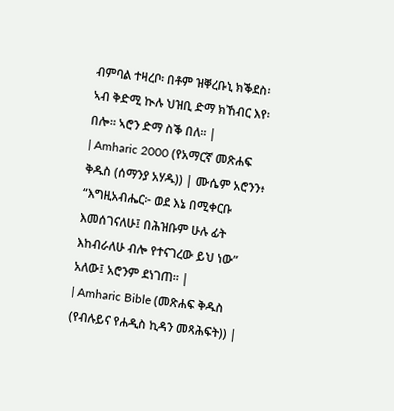ብምባል ተዛረቦ፡ በቶም ዝቐረቡኒ ክቕደስ፡ ኣብ ቅድሚ ኲሉ ህዝቢ ድማ ክኸብር እየ፡ በሎ። ኣሮን ድማ ስቕ በለ። |
| Amharic 2000 (የአማርኛ መጽሐፍ ቅዱስ (ሰማንያ አሃዱ)) | ሙሴም አሮንን፥ “እግዚአብሔር፦ ወደ እኔ በሚቀርቡ እመሰገናለሁ፤ በሕዝቡም ሁሉ ፊት እከብራለሁ ብሎ የተናገረው ይህ ነው” አለው፤ አሮንም ደነገጠ። |
| Amharic Bible (መጽሐፍ ቅዱስ (የብሉይና የሐዲስ ኪዳን መጻሕፍት)) |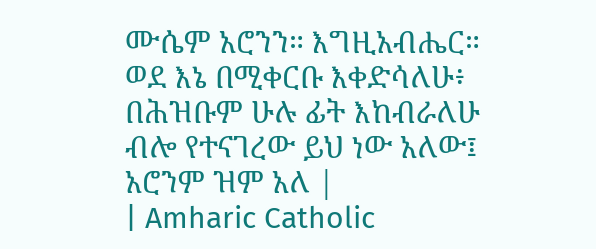ሙሴም አሮንን። እግዚአብሔር። ወደ እኔ በሚቀርቡ እቀድሳለሁ፥ በሕዝቡም ሁሉ ፊት እከብራለሁ ብሎ የተናገረው ይህ ነው አለው፤ አሮንም ዝም አለ |
| Amharic Catholic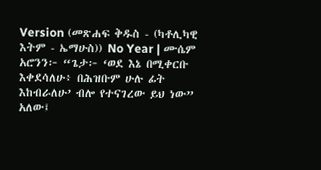Version (መጽሐፍ ቅዱስ - (ካቶሊካዊ እትም - ኤማሁስ)) No Year | ሙሴም አሮንን፦ “ጌታ፦ ‘ወደ እኔ በሚቀርቡ እቀደሳለሁ፥ በሕዝቡም ሁሉ ፊት እከብራለሁ’ ብሎ የተናገረው ይህ ነው” አለው፤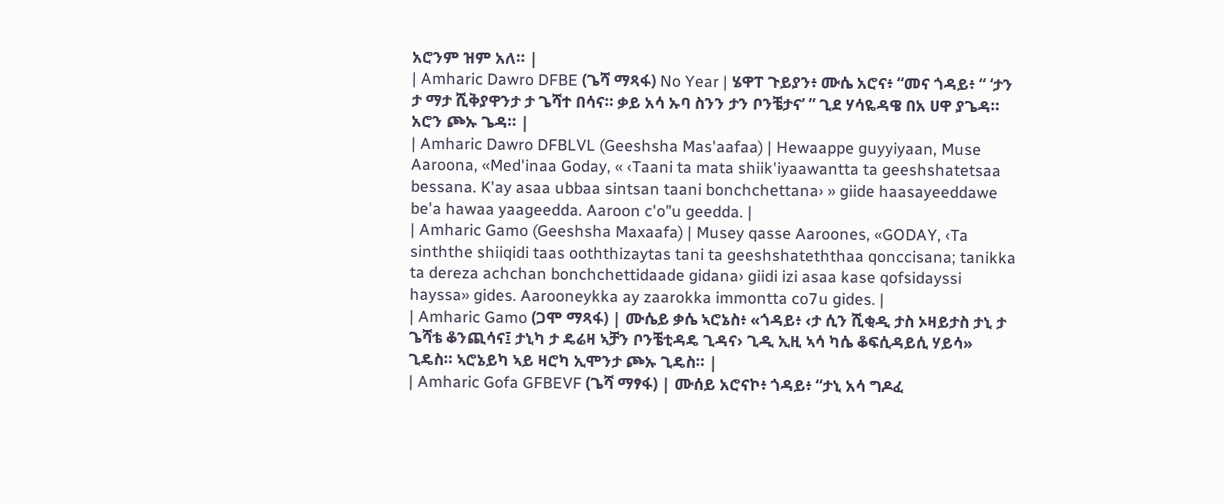አሮንም ዝም አለ። |
| Amharic Dawro DFBE (ጌሻ ማጻፋ) No Year | ሄዋፐ ጉይያን፥ ሙሴ አሮና፥ “መና ጎዳይ፥ “ ‘ታን ታ ማታ ሺቅያዋንታ ታ ጌሻተ በሳና። ቃይ አሳ ኡባ ስንን ታን ቦንቼታና’ ” ጊደ ሃሳዬዳዌ በአ ሀዋ ያጌዳ። አሮን ጮኡ ጌዳ። |
| Amharic Dawro DFBLVL (Geeshsha Mas'aafaa) | Hewaappe guyyiyaan, Muse Aaroona, «Med'inaa Goday, « ‹Taani ta mata shiik'iyaawantta ta geeshshatetsaa bessana. K'ay asaa ubbaa sintsan taani bonchchettana› » giide haasayeeddawe be'a hawaa yaageedda. Aaroon c'o"u geedda. |
| Amharic Gamo (Geeshsha Maxaafa) | Musey qasse Aaroones, «GODAY, ‹Ta sinththe shiiqidi taas ooththizaytas tani ta geeshshateththaa qonccisana; tanikka ta dereza achchan bonchchettidaade gidana› giidi izi asaa kase qofsidayssi hayssa» gides. Aarooneykka ay zaarokka immontta co7u gides. |
| Amharic Gamo (ጋሞ ማጻፋ) | ሙሴይ ቃሴ ኣሮኔስ፥ «ጎዳይ፥ ‹ታ ሲን ሺቂዲ ታስ ኦዛይታስ ታኒ ታ ጌሻቴ ቆንጪሳና፤ ታኒካ ታ ዴሬዛ ኣቻን ቦንቼቲዳዴ ጊዳና› ጊዲ ኢዚ ኣሳ ካሴ ቆፍሲዳይሲ ሃይሳ» ጊዴስ። ኣሮኔይካ ኣይ ዛሮካ ኢሞንታ ጮኡ ጊዴስ። |
| Amharic Gofa GFBEVF (ጌሻ ማፃፋ) | ሙሰይ አሮናኮ፥ ጎዳይ፥ “ታኒ አሳ ግዶፈ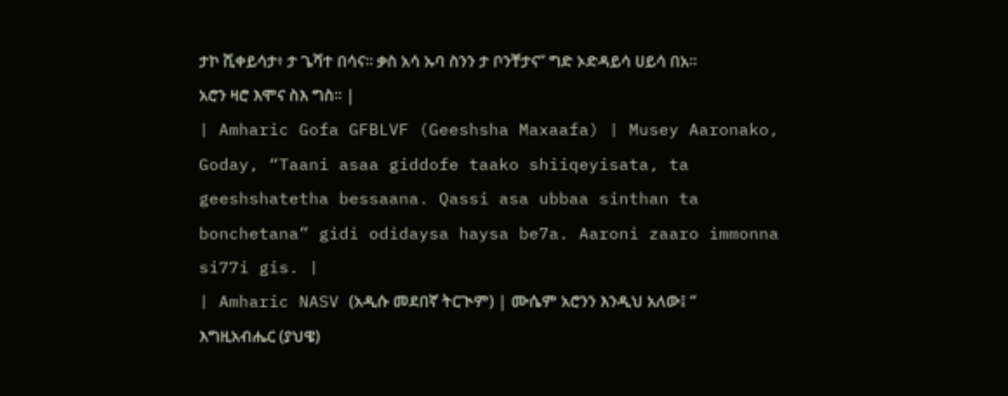ታኮ ሺቀይሳታ፥ ታ ጌሻተ በሳና። ቃስ አሳ ኡባ ስንን ታ ቦንቸታና” ግድ ኦድዳይሳ ሀይሳ በአ። አሮን ዛሮ እሞና ስእ ግስ። |
| Amharic Gofa GFBLVF (Geeshsha Maxaafa) | Musey Aaronako, Goday, “Taani asaa giddofe taako shiiqeyisata, ta geeshshatetha bessaana. Qassi asa ubbaa sinthan ta bonchetana” gidi odidaysa haysa be7a. Aaroni zaaro immonna si77i gis. |
| Amharic NASV (አዲሱ መደበኛ ትርጒም) | ሙሴም አሮንን እንዲህ አለው፤ “ እግዚአብሔር (ያህዌ)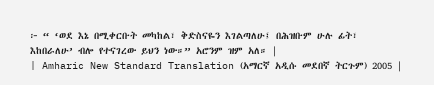፦ “ ‘ወደ እኔ በሚቀርቡት መካከል፣ ቅድስናዬን እገልጣለሁ፤ በሕዝቡም ሁሉ ፊት፣ እከበራለሁ’ ብሎ የተናገረው ይህን ነው።” አሮንም ዝም አለ። |
| Amharic New Standard Translation (አማርኛ አዲሱ መደበኛ ትርጉም) 2005 |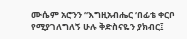ሙሴም አሮንን “እግዚአብሔር ‘በፊቴ ቀርቦ የሚያገለግለኝ ሁሉ ቅድስናዬን ያክብር፤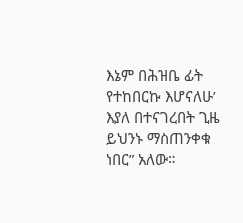እኔም በሕዝቤ ፊት የተከበርኩ እሆናለሁ’ እያለ በተናገረበት ጊዜ ይህንኑ ማስጠንቀቁ ነበር” አለው።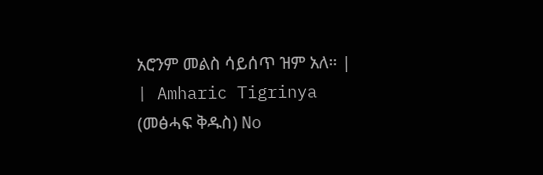አሮንም መልስ ሳይሰጥ ዝም አለ። |
| Amharic Tigrinya (መፅሓፍ ቅዱስ) No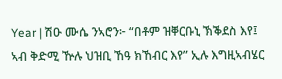Year | ሽዑ ሙሴ ንኣሮን፦ “በቶም ዝቐርቡኒ ኽቕደስ እየ፤ ኣብ ቅድሚ ዅሉ ህዝቢ ኸዓ ክኸብር እየ” ኢሉ እግዚኣብሄር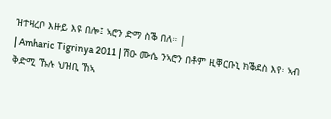ዝተዛረቦ እዙይ እዩ በሎ፤ ኣሮን ድማ ስቕ በለ። |
| Amharic Tigrinya 2011 | ሽዑ ሙሴ ንኣሮን በቶም ዚቐርቡኒ ክቕደስ እየ፡ ኣብ ቅድሚ ኹሉ ህዝቢ ኸኣ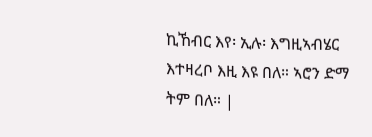ኪኸብር እየ፡ ኢሉ፡ እግዚኣብሄር እተዛረቦ እዚ እዩ በለ። ኣሮን ድማ ትም በለ። |